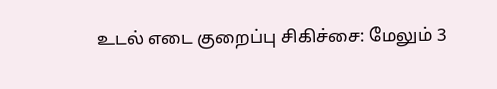உடல் எடை குறைப்பு சிகிச்சை: மேலும் 3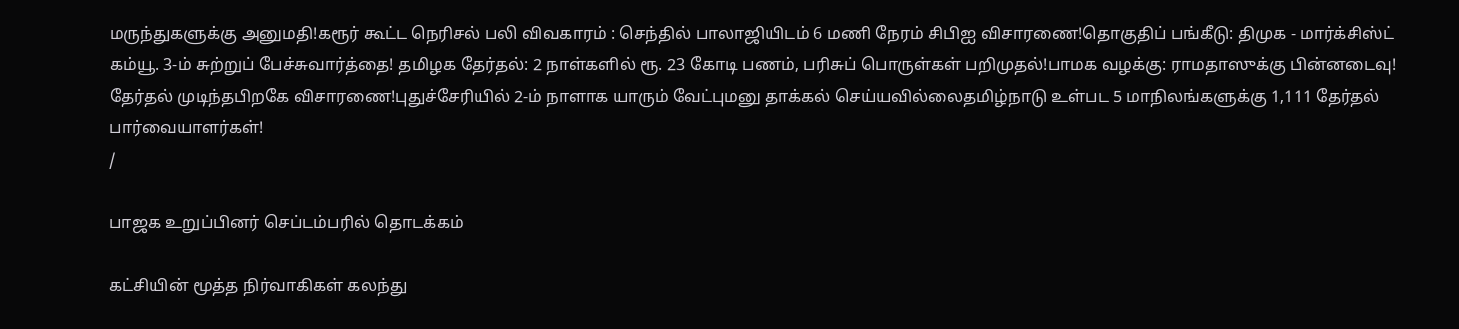மருந்துகளுக்கு அனுமதி!கரூர் கூட்ட நெரிசல் பலி விவகாரம் : செந்தில் பாலாஜியிடம் 6 மணி நேரம் சிபிஐ விசாரணை!தொகுதிப் பங்கீடு: திமுக - மார்க்சிஸ்ட் கம்யூ. 3-ம் சுற்றுப் பேச்சுவார்த்தை! தமிழக தேர்தல்: 2 நாள்களில் ரூ. 23 கோடி பணம், பரிசுப் பொருள்கள் பறிமுதல்!பாமக வழக்கு: ராமதாஸுக்கு பின்னடைவு! தேர்தல் முடிந்தபிறகே விசாரணை!புதுச்சேரியில் 2-ம் நாளாக யாரும் வேட்புமனு தாக்கல் செய்யவில்லைதமிழ்நாடு உள்பட 5 மாநிலங்களுக்கு 1,111 தேர்தல் பார்வையாளர்கள்!
/

பாஜக உறுப்பினர் செப்டம்பரில் தொடக்கம்

கட்சியின் மூத்த நிர்வாகிகள் கலந்து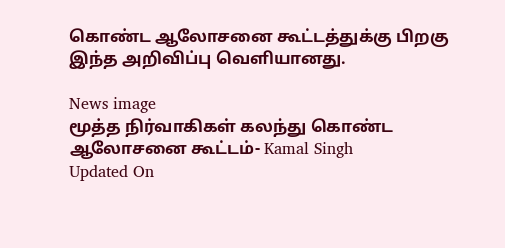கொண்ட ஆலோசனை கூட்டத்துக்கு பிறகு இந்த அறிவிப்பு வெளியானது.

News image
மூத்த நிர்வாகிகள் கலந்து கொண்ட ஆலோசனை கூட்டம்- Kamal Singh
Updated On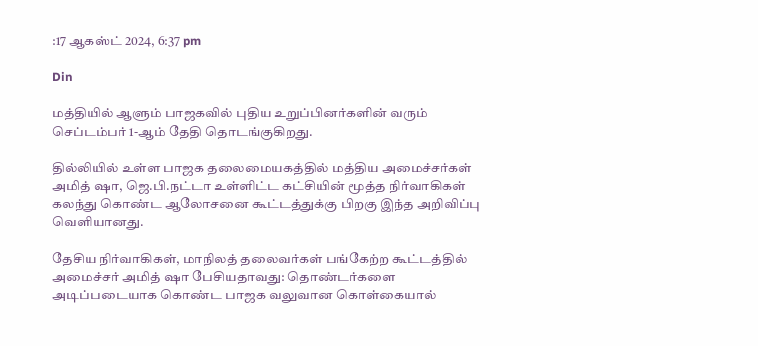:17 ஆகஸ்ட் 2024, 6:37 pm

Din

மத்தியில் ஆளும் பாஜகவில் புதிய உறுப்பினர்களின் வரும் செப்டம்பர் 1-ஆம் தேதி தொடங்குகிறது.

தில்லியில் உள்ள பாஜக தலைமையகத்தில் மத்திய அமைச்சர்கள் அமித் ஷா, ஜெ.பி.நட்டா உள்ளிட்ட கட்சியின் மூத்த நிர்வாகிகள் கலந்து கொண்ட ஆலோசனை கூட்டத்துக்கு பிறகு இந்த அறிவிப்பு வெளியானது.

தேசிய நிர்வாகிகள், மாநிலத் தலைவர்கள் பங்கேற்ற கூட்டத்தில் அமைச்சர் அமித் ஷா பேசியதாவது: தொண்டர்களை அடிப்படையாக கொண்ட பாஜக வலுவான கொள்கையால்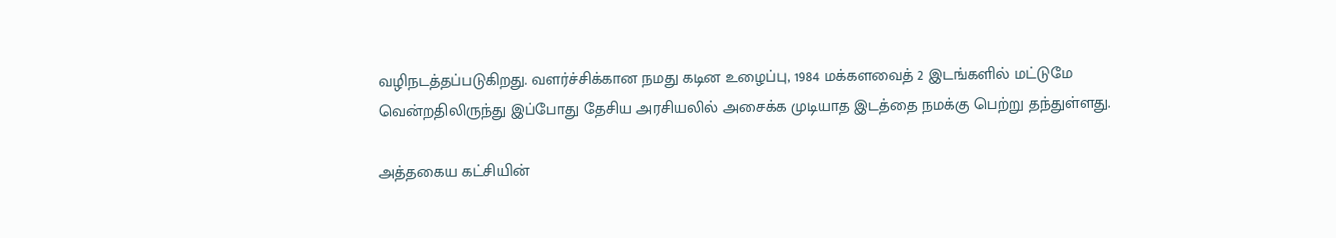வழிநடத்தப்படுகிறது. வளர்ச்சிக்கான நமது கடின உழைப்பு, 1984 மக்களவைத் 2 இடங்களில் மட்டுமே வென்றதிலிருந்து இப்போது தேசிய அரசியலில் அசைக்க முடியாத இடத்தை நமக்கு பெற்று தந்துள்ளது.

அத்தகைய கட்சியின்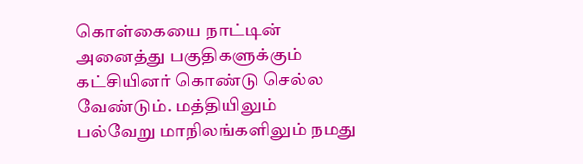கொள்கையை நாட்டின் அனைத்து பகுதிகளுக்கும் கட்சியினர் கொண்டு செல்ல வேண்டும். மத்தியிலும் பல்வேறு மாநிலங்களிலும் நமது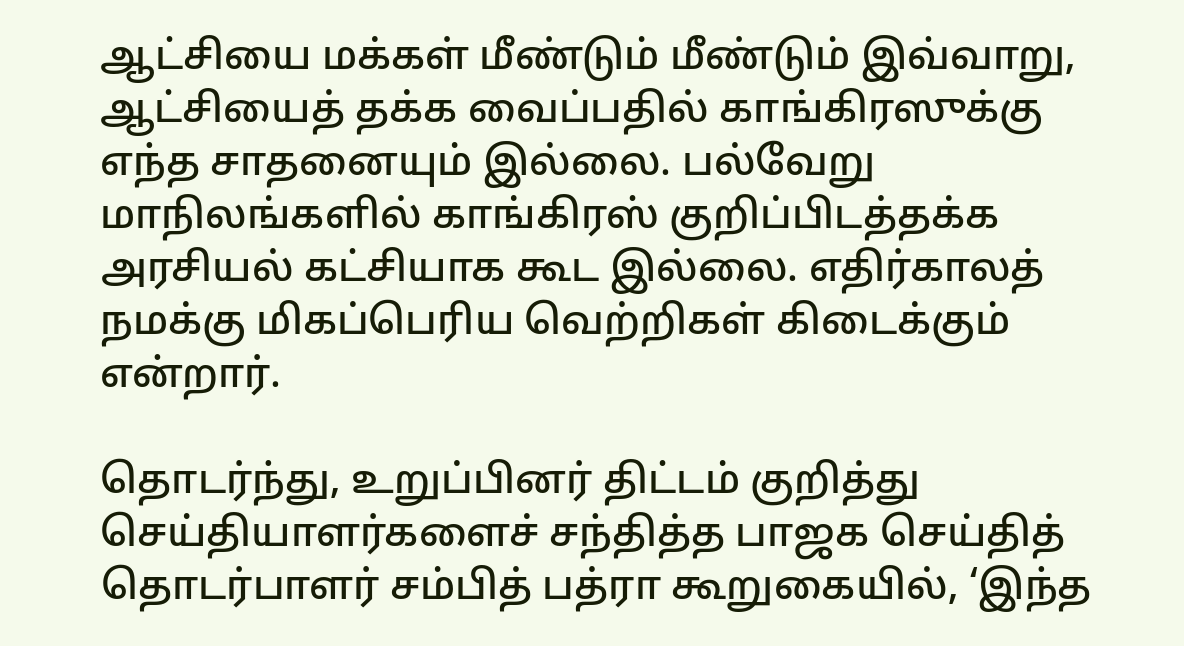ஆட்சியை மக்கள் மீண்டும் மீண்டும் இவ்வாறு, ஆட்சியைத் தக்க வைப்பதில் காங்கிரஸுக்கு எந்த சாதனையும் இல்லை. பல்வேறு மாநிலங்களில் காங்கிரஸ் குறிப்பிடத்தக்க அரசியல் கட்சியாக கூட இல்லை. எதிர்காலத் நமக்கு மிகப்பெரிய வெற்றிகள் கிடைக்கும் என்றார்.

தொடர்ந்து, உறுப்பினர் திட்டம் குறித்து செய்தியாளர்களைச் சந்தித்த பாஜக செய்தித் தொடர்பாளர் சம்பித் பத்ரா கூறுகையில், ‘இந்த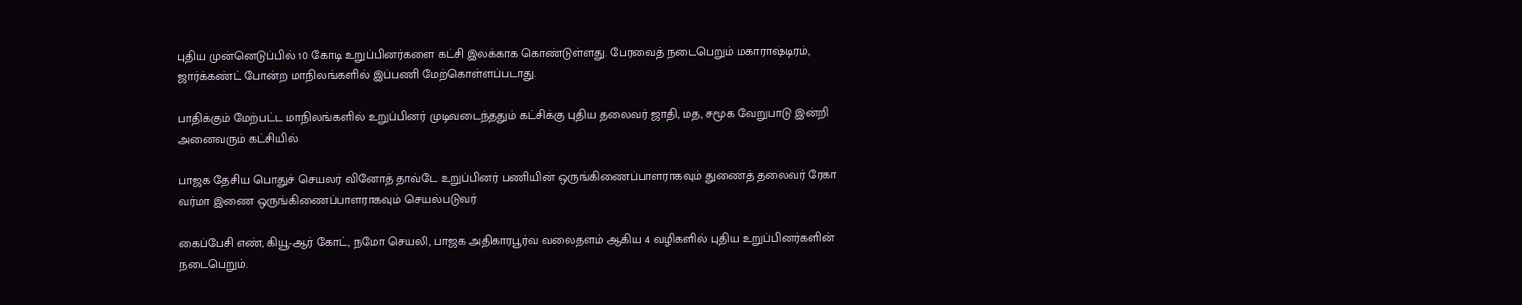புதிய முன்னெடுப்பில் 10 கோடி உறுப்பினர்களை கட்சி இலக்காக கொண்டுள்ளது. பேரவைத் நடைபெறும் மகாராஷ்டிரம், ஜார்க்கண்ட் போன்ற மாநிலங்களில் இப்பணி மேற்கொள்ளப்படாது.

பாதிக்கும் மேற்பட்ட மாநிலங்களில் உறுப்பினர் முடிவடைந்ததும் கட்சிக்கு புதிய தலைவர் ஜாதி, மத, சமூக வேறுபாடு இன்றி அனைவரும் கட்சியில்

பாஜக தேசிய பொதுச் செயலர் வினோத் தாவ்டே உறுப்பினர் பணியின் ஒருங்கிணைப்பாளராகவும் துணைத் தலைவர் ரேகா வர்மா இணை ஒருங்கிணைப்பாளராகவும் செயல்படுவர்

கைப்பேசி எண், கியூ-ஆர் கோட், நமோ செயலி, பாஜக அதிகாரபூர்வ வலைதளம் ஆகிய 4 வழிகளில் புதிய உறுப்பினர்களின் நடைபெறும்.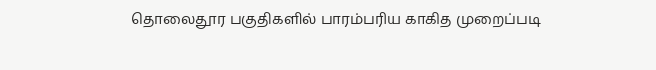தொலைதூர பகுதிகளில் பாரம்பரிய காகித முறைப்படி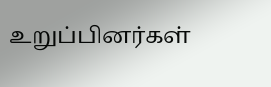உறுப்பினர்கள்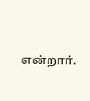என்றார்.